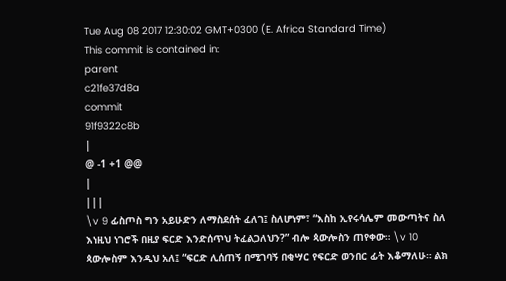Tue Aug 08 2017 12:30:02 GMT+0300 (E. Africa Standard Time)
This commit is contained in:
parent
c21fe37d8a
commit
91f9322c8b
|
@ -1 +1 @@
|
|||
\v 9 ፊስጦስ ግን አይሁድን ለማስደሰት ፈለገ፤ ስለሆነም፣ “እስከ ኢየሩሳሌም መውጣትና ስለ እነዚህ ነገሮች በዚያ ፍርድ እንድሰጥህ ትፈልጋለህን?” ብሎ ጳውሎስን ጠየቀው። \v 10 ጳውሎስም እንዲህ አለ፤ “ፍርድ ሊሰጠኝ በሚገባኝ በቂሣር የፍርድ ወንበር ፊት እቆማለሁ። ልክ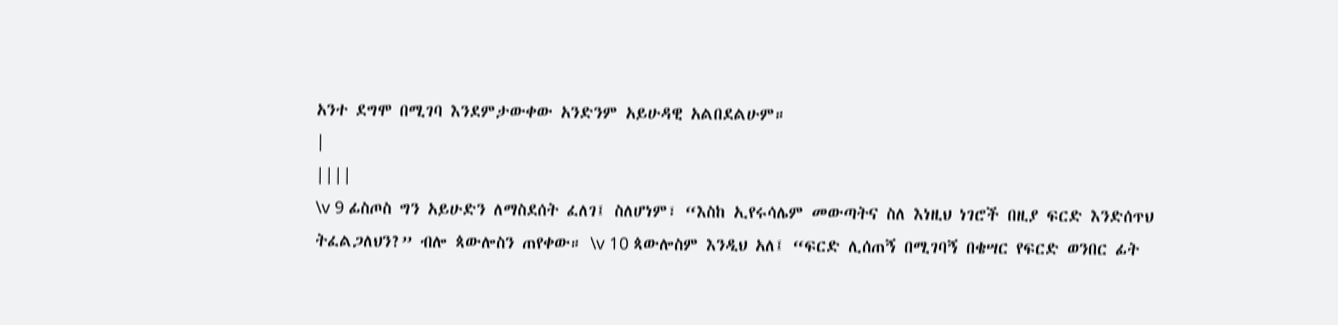አንተ ደግሞ በሚገባ እንደምታውቀው አንድንም አይሁዳዊ አልበደልሁም።
|
||||
\v 9 ፊስጦስ ግን አይሁድን ለማስደሰት ፈለገ፤ ስለሆነም፣ “እስከ ኢየሩሳሌም መውጣትና ስለ እነዚህ ነገሮች በዚያ ፍርድ እንድሰጥህ ትፈልጋለህን?” ብሎ ጳውሎስን ጠየቀው። \v 10 ጳውሎስም እንዲህ አለ፤ “ፍርድ ሊሰጠኝ በሚገባኝ በቄሣር የፍርድ ወንበር ፊት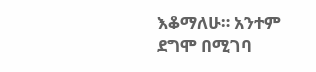እቆማለሁ። አንተም ደግሞ በሚገባ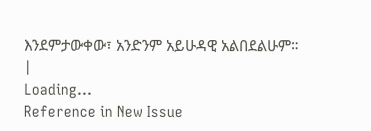እንደምታውቀው፣ አንድንም አይሁዳዊ አልበደልሁም።
|
Loading…
Reference in New Issue